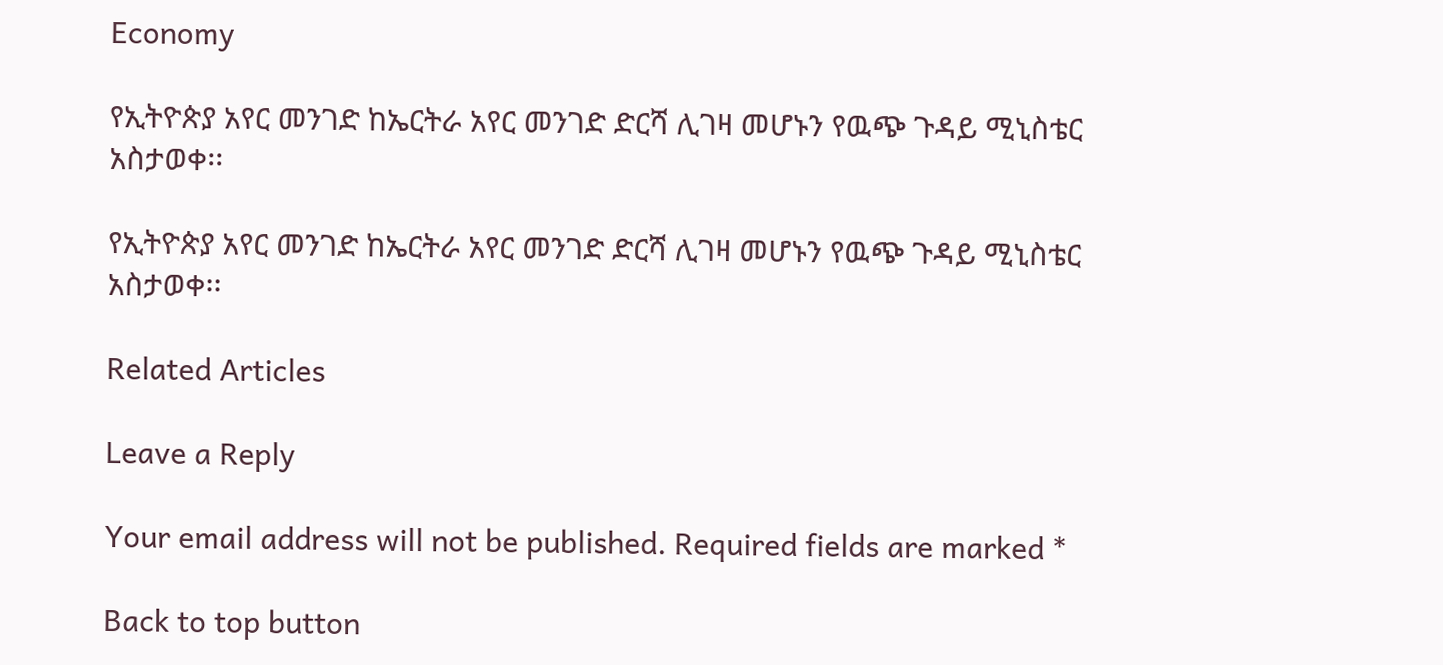Economy

የኢትዮጵያ አየር መንገድ ከኤርትራ አየር መንገድ ድርሻ ሊገዛ መሆኑን የዉጭ ጉዳይ ሚኒስቴር አስታወቀ፡፡

የኢትዮጵያ አየር መንገድ ከኤርትራ አየር መንገድ ድርሻ ሊገዛ መሆኑን የዉጭ ጉዳይ ሚኒስቴር አስታወቀ፡፡

Related Articles

Leave a Reply

Your email address will not be published. Required fields are marked *

Back to top button